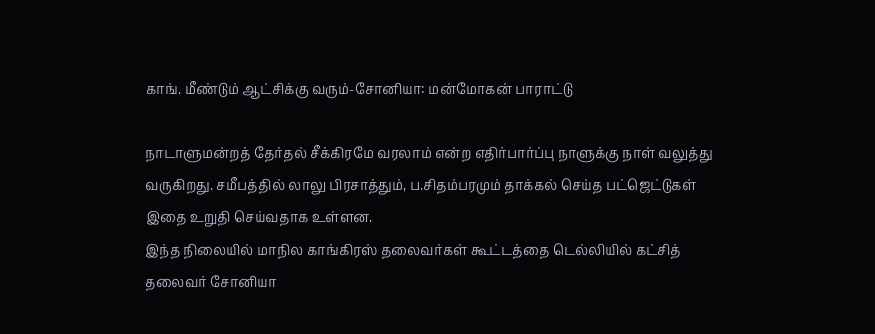காங். மீண்டும் ஆட்சிக்கு வரும்-சோனியா: மன்மோகன் பாராட்டு

நாடாளுமன்றத் தேர்தல் சீக்கிரமே வரலாம் என்ற எதிர்பார்ப்பு நாளுக்கு நாள் வலுத்து வருகிறது. சமீபத்தில் லாலு பிரசாத்தும், ப.சிதம்பரமும் தாக்கல் செய்த பட்ஜெட்டுகள் இதை உறுதி செய்வதாக உள்ளன.
இந்த நிலையில் மாநில காங்கிரஸ் தலைவர்கள் கூட்டத்தை டெல்லியில் கட்சித் தலைவர் சோனியா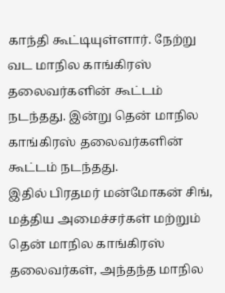காந்தி கூட்டியுள்ளார். நேற்று வட மாநில காங்கிரஸ் தலைவர்களின் கூட்டம் நடந்தது. இன்று தென் மாநில காங்கிரஸ் தலைவர்களின் கூட்டம் நடந்தது.
இதில் பிரதமர் மன்மோகன் சிங், மத்திய அமைச்சர்கள் மற்றும் தென் மாநில காங்கிரஸ் தலைவர்கள், அந்தந்த மாநில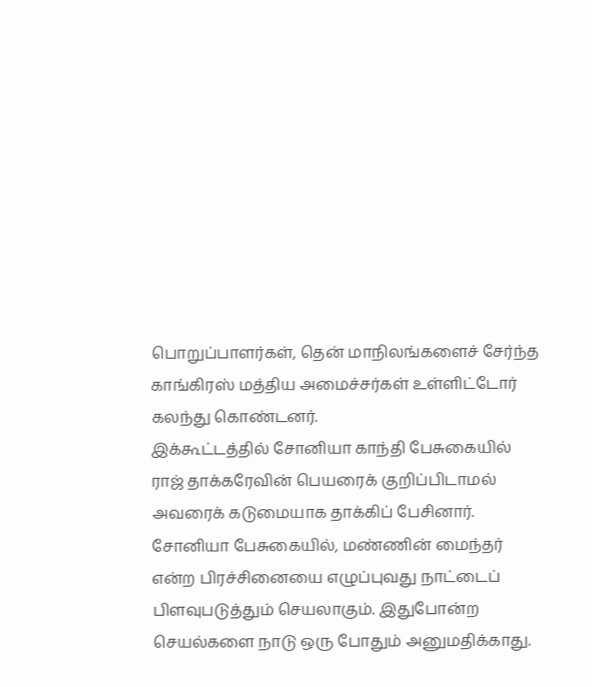பொறுப்பாளர்கள், தென் மாநிலங்களைச் சேர்ந்த காங்கிரஸ் மத்திய அமைச்சர்கள் உள்ளிட்டோர் கலந்து கொண்டனர்.
இக்கூட்டத்தில் சோனியா காந்தி பேசுகையில் ராஜ் தாக்கரேவின் பெயரைக் குறிப்பிடாமல் அவரைக் கடுமையாக தாக்கிப் பேசினார்.
சோனியா பேசுகையில், மண்ணின் மைந்தர் என்ற பிரச்சினையை எழுப்புவது நாட்டைப் பிளவுபடுத்தும் செயலாகும். இதுபோன்ற செயல்களை நாடு ஒரு போதும் அனுமதிக்காது.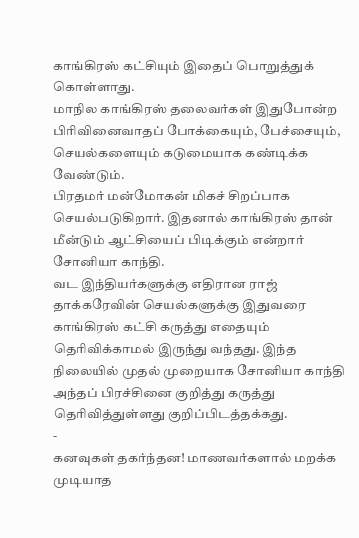காங்கிரஸ் கட்சியும் இதைப் பொறுத்துக் கொள்ளாது.
மாநில காங்கிரஸ் தலைவர்கள் இதுபோன்ற பிரிவினைவாதப் போக்கையும், பேச்சையும், செயல்களையும் கடுமையாக கண்டிக்க வேண்டும்.
பிரதமர் மன்மோகன் மிகச் சிறப்பாக செயல்படுகிறார். இதனால் காங்கிரஸ் தான் மீன்டும் ஆட்சியைப் பிடிக்கும் என்றார் சோனியா காந்தி.
வட இந்தியர்களுக்கு எதிரான ராஜ் தாக்கரேவின் செயல்களுக்கு இதுவரை காங்கிரஸ் கட்சி கருத்து எதையும் தெரிவிக்காமல் இருந்து வந்தது. இந்த நிலையில் முதல் முறையாக சோனியா காந்தி அந்தப் பிரச்சினை குறித்து கருத்து தெரிவித்துள்ளது குறிப்பிடத்தக்கது.
-
கனவுகள் தகர்ந்தன! மாணவர்களால் மறக்க முடியாத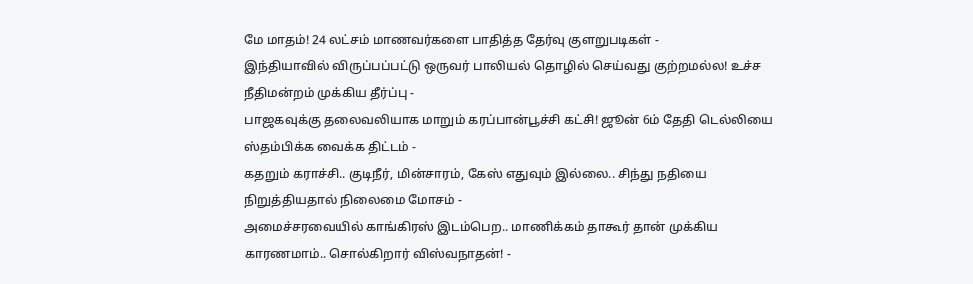மே மாதம்! 24 லட்சம் மாணவர்களை பாதித்த தேர்வு குளறுபடிகள் -
இந்தியாவில் விருப்பப்பட்டு ஒருவர் பாலியல் தொழில் செய்வது குற்றமல்ல! உச்ச நீதிமன்றம் முக்கிய தீர்ப்பு -
பாஜகவுக்கு தலைவலியாக மாறும் கரப்பான்பூச்சி கட்சி! ஜூன் 6ம் தேதி டெல்லியை ஸ்தம்பிக்க வைக்க திட்டம் -
கதறும் கராச்சி.. குடிநீர், மின்சாரம், கேஸ் எதுவும் இல்லை.. சிந்து நதியை நிறுத்தியதால் நிலைமை மோசம் -
அமைச்சரவையில் காங்கிரஸ் இடம்பெற.. மாணிக்கம் தாகூர் தான் முக்கிய காரணமாம்.. சொல்கிறார் விஸ்வநாதன்! -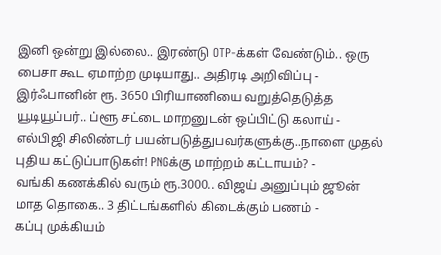இனி ஒன்று இல்லை.. இரண்டு OTP-க்கள் வேண்டும்.. ஒரு பைசா கூட ஏமாற்ற முடியாது.. அதிரடி அறிவிப்பு -
இர்ஃபானின் ரூ. 3650 பிரியாணியை வறுத்தெடுத்த யூடியூப்பர்.. ப்ளூ சட்டை மாறனுடன் ஒப்பிட்டு கலாய் -
எல்பிஜி சிலிண்டர் பயன்படுத்துபவர்களுக்கு..நாளை முதல் புதிய கட்டுப்பாடுகள்! PNGக்கு மாற்றம் கட்டாயம்? -
வங்கி கணக்கில் வரும் ரூ.3000.. விஜய் அனுப்பும் ஜூன் மாத தொகை.. 3 திட்டங்களில் கிடைக்கும் பணம் -
கப்பு முக்கியம்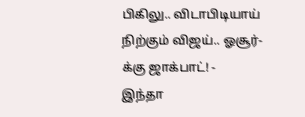பிகிலு.. விடாபிடியாய் நிற்கும் விஜய்.. ஓசூர்-க்கு ஜாக்பாட்! -
இந்தா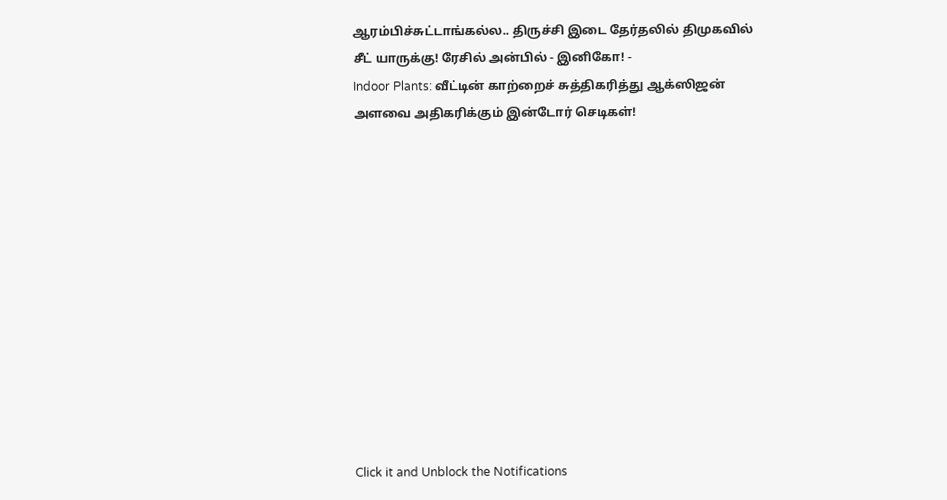ஆரம்பிச்சுட்டாங்கல்ல.. திருச்சி இடை தேர்தலில் திமுகவில் சீட் யாருக்கு! ரேசில் அன்பில் - இனிகோ! -
Indoor Plants: வீட்டின் காற்றைச் சுத்திகரித்து ஆக்ஸிஜன் அளவை அதிகரிக்கும் இன்டோர் செடிகள்!












Click it and Unblock the Notifications